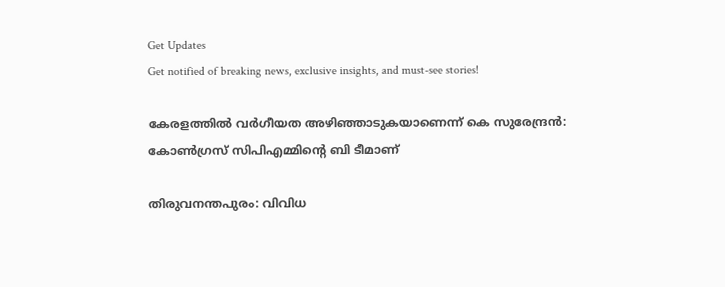Get Updates
Get notified of breaking news, exclusive insights, and must-see stories!

കേരളത്തിൽ വർഗീയത അഴിഞ്ഞാടുകയാണെന്ന് കെ സുരേന്ദ്രന്‍: കോൺഗ്രസ് സിപിഎമ്മിന്റെ ബി ടീമാണ്

തിരുവനന്തപുരം: വിവിധ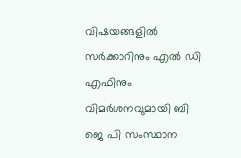വിഷയങ്ങളില്‍ സര്‍ക്കാറിനും എല്‍ ഡി എഫിനും വിമര്‍ശനവുമായി ബി ജെ പി സംസ്ഥാന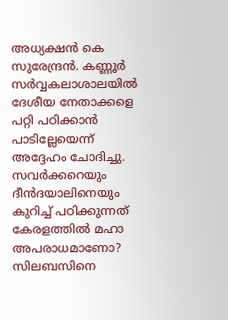അധ്യക്ഷന്‍ കെ സുരേന്ദ്രന്‍. കണ്ണൂർ സർവ്വകലാശാലയിൽ ദേശീയ നേതാക്കളെ പറ്റി പഠിക്കാൻ പാടില്ലേയെന്ന് അദ്ദേഹം ചോദിച്ചു. സവർക്കറെയും ദീൻദയാലിനെയും കുറിച്ച് പഠിക്കുന്നത് കേരളത്തിൽ മഹാ അപരാധമാണോ? സിലബസിനെ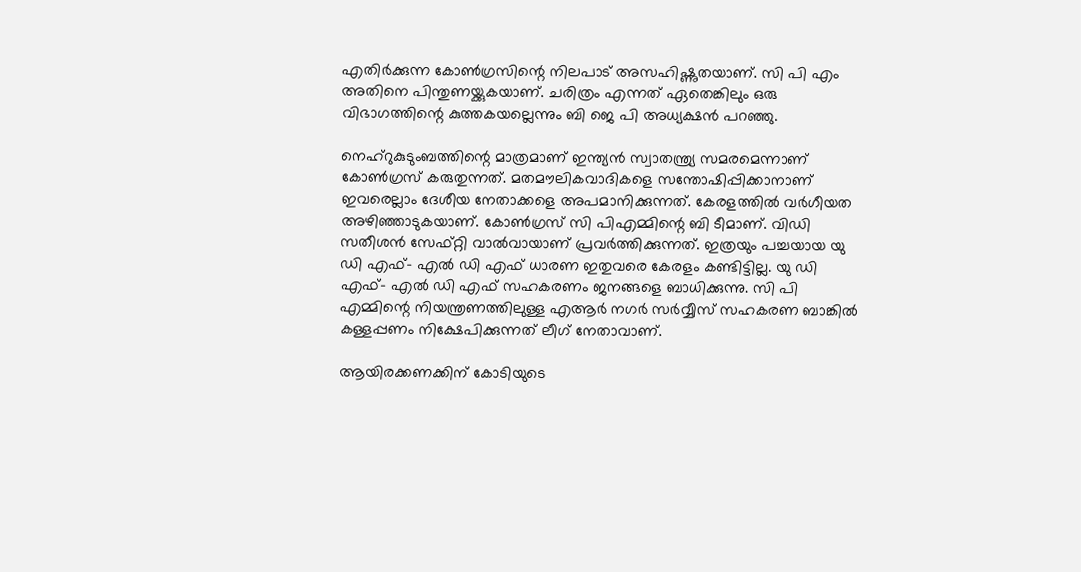എതിർക്കുന്ന കോൺഗ്രസിന്റെ നിലപാട് അസഹിഷ്ണുതയാണ്. സി പി എം അതിനെ പിന്തുണയ്ക്കുകയാണ്. ചരിത്രം എന്നത് ഏതെങ്കിലും ഒരു വിഭാഗത്തിന്റെ കുത്തകയല്ലെന്നും ബി ജെ പി അധ്യക്ഷന്‍ പറഞ്ഞു.

നെഹ്റുകുടുംബത്തിന്റെ മാത്രമാണ് ഇന്ത്യൻ സ്വാതന്ത്ര്യ സമരമെന്നാണ് കോൺഗ്രസ് കരുതുന്നത്. മതമൗലികവാദികളെ സന്തോഷിപ്പിക്കാനാണ് ഇവരെല്ലാം ദേശീയ നേതാക്കളെ അപമാനിക്കുന്നത്. കേരളത്തിൽ വർഗീയത അഴിഞ്ഞാടുകയാണ്. കോൺഗ്രസ് സി പിഎമ്മിന്റെ ബി ടീമാണ്. വിഡി സതീശൻ സേഫ്റ്റി വാൽവായാണ് പ്രവർത്തിക്കുന്നത്. ഇത്രയും പച്ചയായ യു ഡി എഫ്- എൽ ഡി എഫ് ധാരണ ഇതുവരെ കേരളം കണ്ടിട്ടില്ല. യു ഡി എഫ്- എൽ ഡി എഫ് സഹകരണം ജനങ്ങളെ ബാധിക്കുന്നു. സി പി എമ്മിന്റെ നിയന്ത്രണത്തിലുള്ള എആർ നഗർ സർവ്വീസ് സഹകരണ ബാങ്കിൽ കള്ളപ്പണം നിക്ഷേപിക്കുന്നത് ലീഗ് നേതാവാണ്.

ആയിരക്കണക്കിന് കോടിയുടെ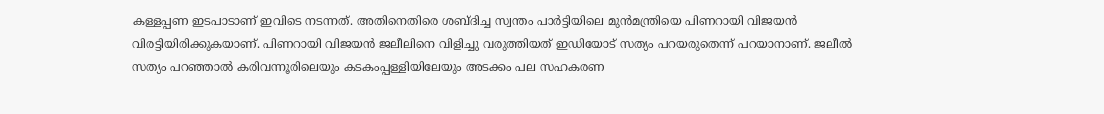കള്ളപ്പണ ഇടപാടാണ് ഇവിടെ നടന്നത്. അതിനെതിരെ ശബ്ദിച്ച സ്വന്തം പാർട്ടിയിലെ മുൻമന്ത്രിയെ പിണറായി വിജയൻ വിരട്ടിയിരിക്കുകയാണ്. പിണറായി വിജയൻ ജലീലിനെ വിളിച്ചു വരുത്തിയത് ഇഡിയോട് സത്യം പറയരുതെന്ന് പറയാനാണ്. ജലീൽ സത്യം പറഞ്ഞാൽ കരിവന്നൂരിലെയും കടകംപ്പള്ളിയിലേയും അടക്കം പല സഹകരണ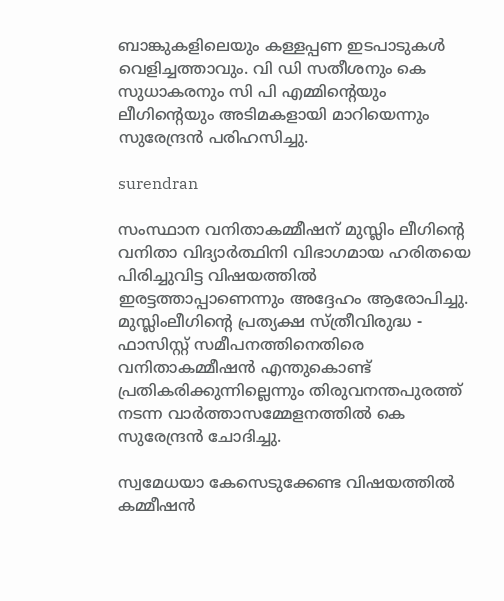ബാങ്കുകളിലെയും കള്ളപ്പണ ഇടപാടുകൾ വെളിച്ചത്താവും. വി ഡി സതീശനും കെ സുധാകരനും സി പി എമ്മിന്റെയും ലീഗിന്റെയും അടിമകളായി മാറിയെന്നും സുരേന്ദ്രൻ പരിഹസിച്ചു.

surendran

സംസ്ഥാന വനിതാകമ്മീഷന് മുസ്ലിം ലീഗിന്റെ വനിതാ വിദ്യാർത്ഥിനി വിഭാഗമായ ഹരിതയെ പിരിച്ചുവിട്ട വിഷയത്തിൽ ഇരട്ടത്താപ്പാണെന്നും അദ്ദേഹം ആരോപിച്ചു. മുസ്ലിംലീഗിന്റെ പ്രത്യക്ഷ സ്ത്രീവിരുദ്ധ - ഫാസിസ്റ്റ് സമീപനത്തിനെതിരെ വനിതാകമ്മീഷൻ എന്തുകൊണ്ട് പ്രതികരിക്കുന്നില്ലെന്നും തിരുവനന്തപുരത്ത് നടന്ന വാർത്താസമ്മേളനത്തിൽ കെ സുരേന്ദ്രന്‍ ചോദിച്ചു.

സ്വമേധയാ കേസെടുക്കേണ്ട വിഷയത്തിൽ കമ്മീഷൻ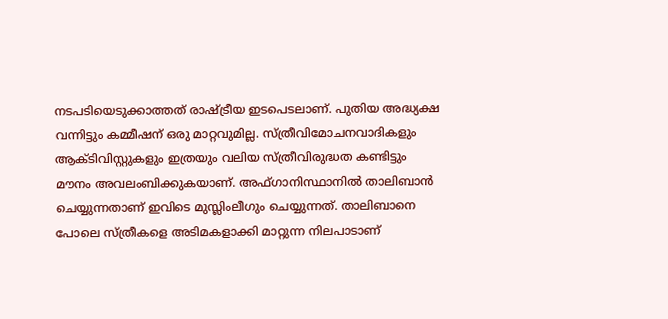നടപടിയെടുക്കാത്തത് രാഷ്ട്രീയ ഇടപെടലാണ്. പുതിയ അദ്ധ്യക്ഷ വന്നിട്ടും കമ്മീഷന് ഒരു മാറ്റവുമില്ല. സ്ത്രീവിമോചനവാദികളും ആക്ടിവിസ്റ്റുകളും ഇത്രയും വലിയ സ്ത്രീവിരുദ്ധത കണ്ടിട്ടും മൗനം അവലംബിക്കുകയാണ്. അഫ്ഗാനിസ്ഥാനിൽ താലിബാൻ ചെയ്യുന്നതാണ് ഇവിടെ മുസ്ലിംലീഗും ചെയ്യുന്നത്. താലിബാനെ പോലെ സ്ത്രീകളെ അടിമകളാക്കി മാറ്റുന്ന നിലപാടാണ്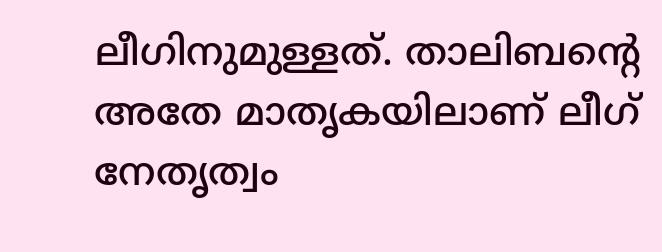ലീഗിനുമുള്ളത്. താലിബന്റെ അതേ മാതൃകയിലാണ് ലീഗ് നേതൃത്വം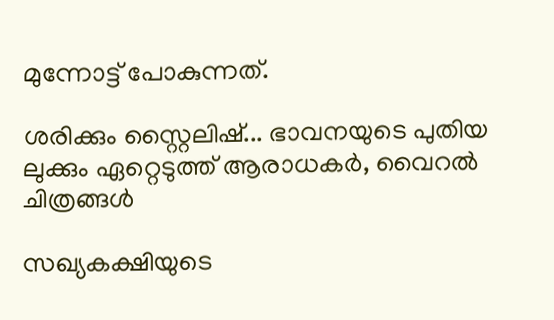മുന്നോട്ട് പോകുന്നത്.

ശരിക്കും സ്റ്റൈലിഷ്... ഭാവനയുടെ പുതിയ ലുക്കും ഏറ്റെടുത്ത് ആരാധകർ, വൈറൽ ചിത്രങ്ങൾ

സഖ്യകക്ഷിയുടെ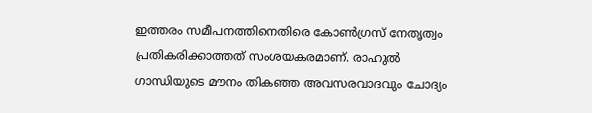ഇത്തരം സമീപനത്തിനെതിരെ കോൺഗ്രസ് നേതൃത്വം പ്രതികരിക്കാത്തത് സംശയകരമാണ്. രാഹുൽ ഗാന്ധിയുടെ മൗനം തികഞ്ഞ അവസരവാദവും ചോദ്യം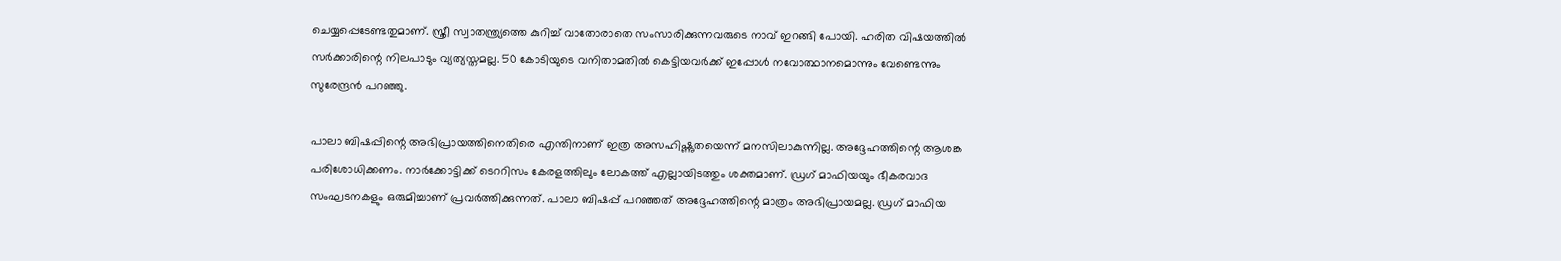ചെയ്യപ്പെടേണ്ടതുമാണ്. സ്ത്രീ സ്വാതന്ത്ര്യത്തെ കുറിച്ച് വാതോരാതെ സംസാരിക്കുന്നവരുടെ നാവ് ഇറങ്ങി പോയി. ഹരിത വിഷയത്തിൽ സർക്കാരിന്റെ നിലപാടും വ്യത്യസ്തമല്ല. 50 കോടിയുടെ വനിതാമതിൽ കെട്ടിയവർക്ക് ഇപ്പോൾ നവോത്ഥാനമൊന്നും വേണ്ടെന്നും സുരേന്ദ്രൻ പറഞ്ഞു.

പാലാ ബിഷപ്പിന്റെ അഭിപ്രായത്തിനെതിരെ എന്തിനാണ് ഇത്ര അസഹിഷ്ണുതയെന്ന് മനസിലാകുന്നില്ല. അദ്ദേഹത്തിന്റെ ആശങ്ക പരിശോധിക്കണം. നാർക്കോട്ടിക്ക് ടെററിസം കേരളത്തിലും ലോകത്ത് എല്ലായിടത്തും ശക്തമാണ്. ഡ്രഗ് മാഫിയയും ഭീകരവാദ സംഘടനകളും ഒരുമിച്ചാണ് പ്രവർത്തിക്കുന്നത്. പാലാ ബിഷപ്പ് പറഞ്ഞത് അദ്ദേഹത്തിന്റെ മാത്രം അഭിപ്രായമല്ല. ഡ്രഗ് മാഫിയ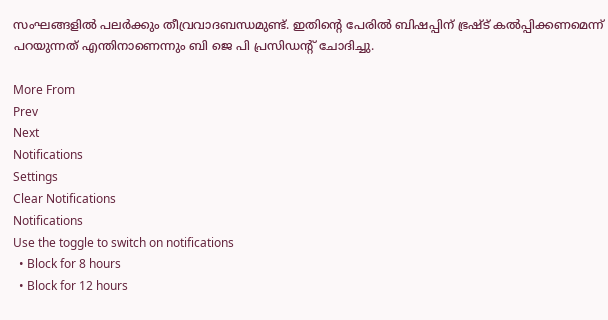സംഘങ്ങളിൽ പലർക്കും തീവ്രവാദബന്ധമുണ്ട്. ഇതിന്റെ പേരിൽ ബിഷപ്പിന് ഭ്രഷ്ട് കൽപ്പിക്കണമെന്ന് പറയുന്നത് എന്തിനാണെന്നും ബി ജെ പി പ്രസിഡന്റ് ചോദിച്ചു.

More From
Prev
Next
Notifications
Settings
Clear Notifications
Notifications
Use the toggle to switch on notifications
  • Block for 8 hours
  • Block for 12 hours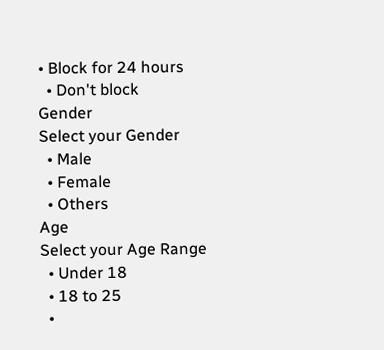• Block for 24 hours
  • Don't block
Gender
Select your Gender
  • Male
  • Female
  • Others
Age
Select your Age Range
  • Under 18
  • 18 to 25
  •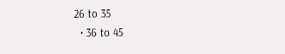26 to 35
  • 36 to 45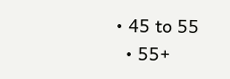• 45 to 55
  • 55+